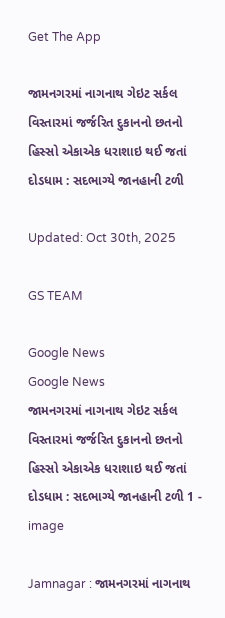Get The App

જામનગરમાં નાગનાથ ગેઇટ સર્કલ વિસ્તારમાં જર્જરિત દુકાનનો છતનો હિસ્સો એકાએક ધરાશાઇ થઈ જતાં દોડધામ : સદભાગ્યે જાનહાની ટળી

Updated: Oct 30th, 2025

GS TEAM

Google News
Google News
જામનગરમાં નાગનાથ ગેઇટ સર્કલ વિસ્તારમાં જર્જરિત દુકાનનો છતનો હિસ્સો એકાએક ધરાશાઇ થઈ જતાં દોડધામ : સદભાગ્યે જાનહાની ટળી 1 - image

Jamnagar : જામનગરમાં નાગનાથ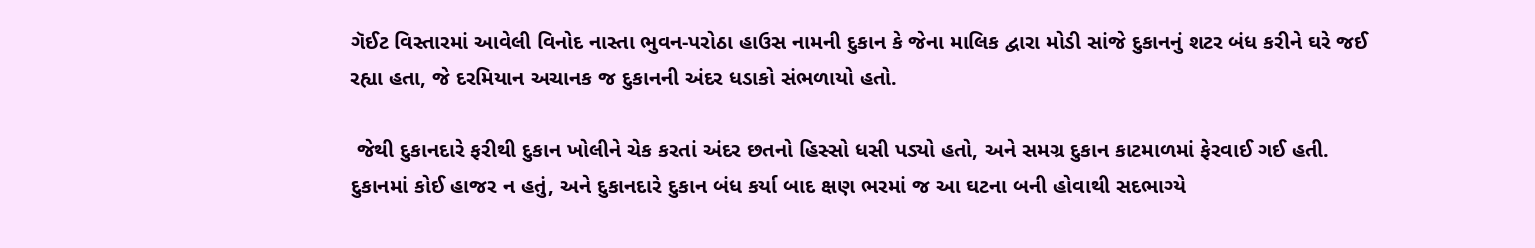ગૅઈટ વિસ્તારમાં આવેલી વિનોદ નાસ્તા ભુવન-પરોઠા હાઉસ નામની દુકાન કે જેના માલિક દ્વારા મોડી સાંજે દુકાનનું શટર બંધ કરીને ઘરે જઈ રહ્યા હતા, જે દરમિયાન અચાનક જ દુકાનની અંદર ધડાકો સંભળાયો હતો.

 જેથી દુકાનદારે ફરીથી દુકાન ખોલીને ચેક કરતાં અંદર છતનો હિસ્સો ધસી પડ્યો હતો, અને સમગ્ર દુકાન કાટમાળમાં ફેરવાઈ ગઈ હતી. દુકાનમાં કોઈ હાજર ન હતું, અને દુકાનદારે દુકાન બંધ કર્યા બાદ ક્ષણ ભરમાં જ આ ઘટના બની હોવાથી સદભાગ્યે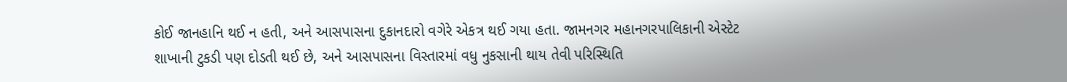કોઈ જાનહાનિ થઈ ન હતી, અને આસપાસના દુકાનદારો વગેરે એકત્ર થઈ ગયા હતા. જામનગર મહાનગરપાલિકાની એસ્ટેટ શાખાની ટુકડી પણ દોડતી થઈ છે, અને આસપાસના વિસ્તારમાં વધુ નુકસાની થાય તેવી પરિસ્થિતિ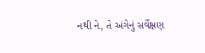નથી ને, તે અંગેનું સર્વેક્ષણ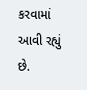કરવામાં આવી રહ્યું છે.